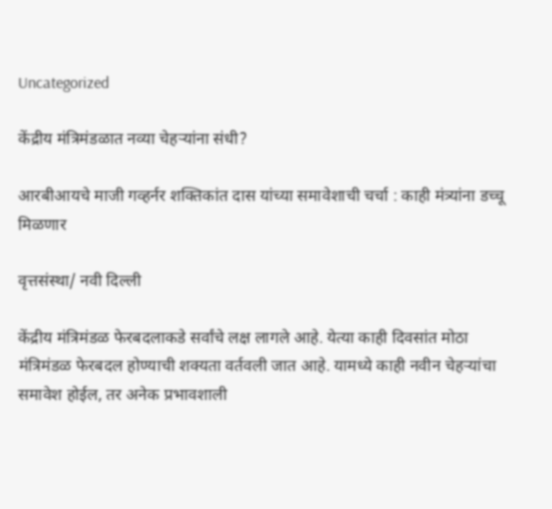Uncategorized

केंद्रीय मंत्रिमंडळात नव्या चेहऱ्यांना संधी?

आरबीआयचे माजी गव्हर्नर शक्तिकांत दास यांच्या समावेशाची चर्चा : काही मंत्र्यांना डच्चू मिळणार

वृत्तसंस्था/ नवी दिल्ली

केंद्रीय मंत्रिमंडळ फेरबदलाकडे सर्वांचे लक्ष लागले आहे. येत्या काही दिवसांत मोठा मंत्रिमंडळ फेरबदल होण्याची शक्यता वर्तवली जात आहे. यामध्ये काही नवीन चेहऱ्यांचा समावेश होईल, तर अनेक प्रभावशाली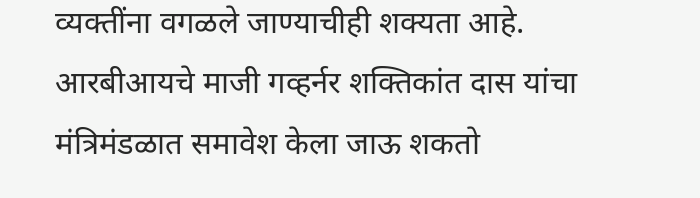व्यक्तींना वगळले जाण्याचीही शक्यता आहे. आरबीआयचे माजी गव्हर्नर शक्तिकांत दास यांचा मंत्रिमंडळात समावेश केला जाऊ शकतो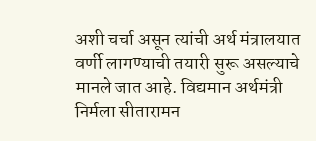अशी चर्चा असून त्यांची अर्थ मंत्रालयात वर्णी लागण्याची तयारी सुरू असल्याचे मानले जात आहे. विद्यमान अर्थमंत्री  निर्मला सीतारामन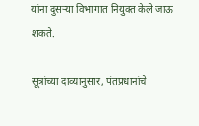यांना दुसऱ्या विभागात नियुक्त केले जाऊ शकते.

सूत्रांच्या दाव्यानुसार, पंतप्रधानांचे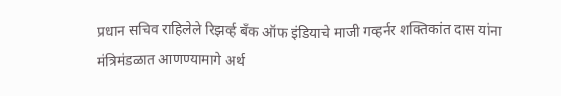प्रधान सचिव राहिलेले रिझर्व्ह बँक ऑफ इंडियाचे माजी गव्हर्नर शक्तिकांत दास यांना मंत्रिमंडळात आणण्यामागे अर्थ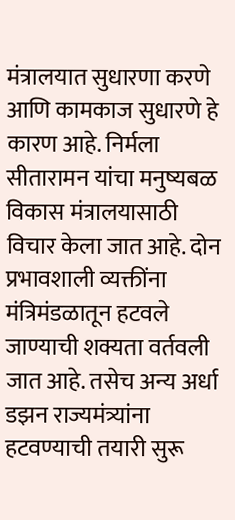मंत्रालयात सुधारणा करणे आणि कामकाज सुधारणे हे कारण आहे. निर्मला सीतारामन यांचा मनुष्यबळ विकास मंत्रालयासाठी विचार केला जात आहे. दोन प्रभावशाली व्यक्तींना मंत्रिमंडळातून हटवले जाण्याची शक्यता वर्तवली जात आहे. तसेच अन्य अर्धा डझन राज्यमंत्र्यांना हटवण्याची तयारी सुरू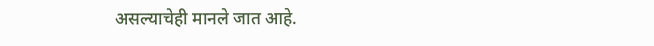असल्याचेही मानले जात आहे.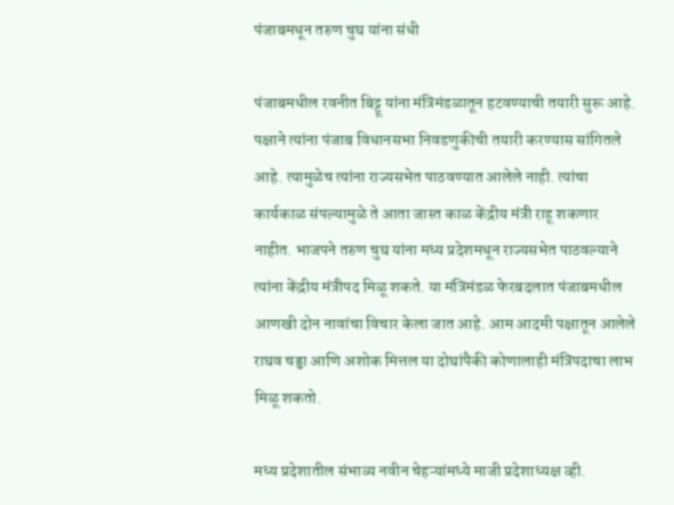पंजाबमधून तरुण चुघ यांना संधी

पंजाबमधील रवनीत बिट्टू यांना मंत्रिमंडळातून हटवण्याची तयारी सुरू आहे. पक्षाने त्यांना पंजाब विधानसभा निवडणुकीची तयारी करण्यास सांगितले आहे. त्यामुळेच त्यांना राज्यसभेत पाठवण्यात आलेले नाही. त्यांचा कार्यकाळ संपल्यामुळे ते आता जास्त काळ केंद्रीय मंत्री राहू शकणार नाहीत. भाजपने तरुण चुघ यांना मध्य प्रदेशमधून राज्यसभेत पाठवल्याने त्यांना केंद्रीय मंत्रीपद मिळू शकते. या मंत्रिमंडळ फेरबदलात पंजाबमधील आणखी दोन नावांचा विचार केला जात आहे. आम आदमी पक्षातून आलेले राघव चड्ढा आणि अशोक मित्तल या दोघांपैकी कोणालाही मंत्रिपदाचा लाभ मिळू शकतो.

मध्य प्रदेशातील संभाव्य नवीन चेहऱ्यांमध्ये माजी प्रदेशाध्यक्ष व्ही.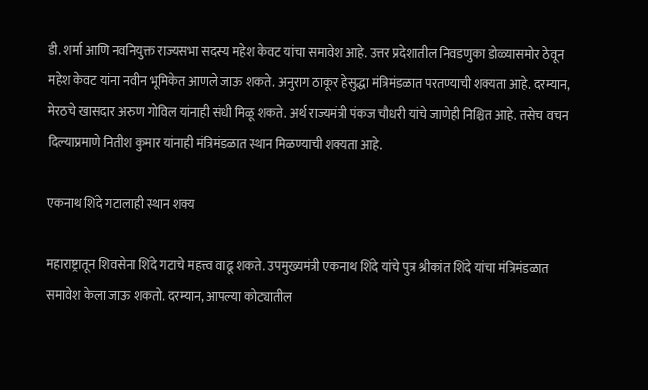डी. शर्मा आणि नवनियुक्त राज्यसभा सदस्य महेश केवट यांचा समावेश आहे. उत्तर प्रदेशातील निवडणुका डोळ्यासमोर ठेवून महेश केवट यांना नवीन भूमिकेत आणले जाऊ शकते. अनुराग ठाकूर हेसुद्धा मंत्रिमंडळात परतण्याची शक्यता आहे. दरम्यान, मेरठचे खासदार अरुण गोविल यांनाही संधी मिळू शकते. अर्थ राज्यमंत्री पंकज चौधरी यांचे जाणेही निश्चित आहे. तसेच वचन दिल्याप्रमाणे नितीश कुमार यांनाही मंत्रिमंडळात स्थान मिळण्याची शक्यता आहे.

एकनाथ शिंदे गटालाही स्थान शक्य

महाराष्ट्रातून शिवसेना शिंदे गटाचे महत्त्व वाढू शकते. उपमुख्यमंत्री एकनाथ शिंदे यांचे पुत्र श्रीकांत शिंदे यांचा मंत्रिमंडळात समावेश केला जाऊ शकतो. दरम्यान, आपल्या कोट्यातील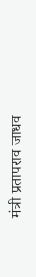मंत्री प्रतापराव जाधव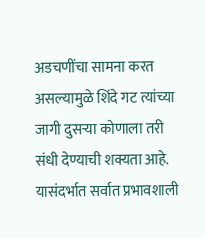अडचणींचा सामना करत असल्यामुळे शिंदे गट त्यांच्या जागी दुसऱ्या कोणाला तरी संधी देण्याची शक्यता आहे. यासंदर्भात सर्वात प्रभावशाली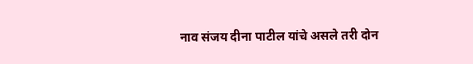नाव संजय दीना पाटील यांचे असले तरी दोन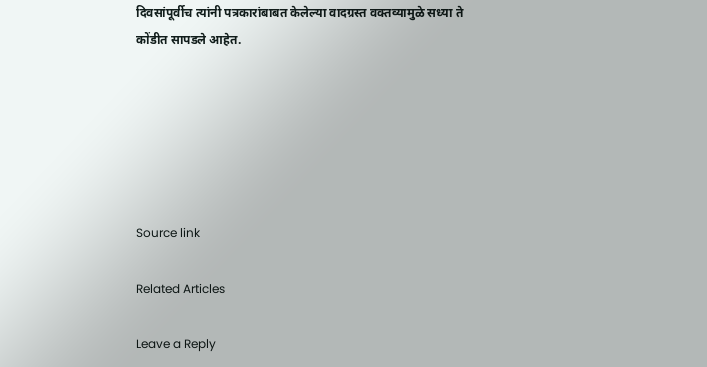दिवसांपूर्वीच त्यांनी पत्रकारांबाबत केलेल्या वादग्रस्त वक्तव्यामुळे सध्या ते कोंडीत सापडले आहेत.






Source link

Related Articles

Leave a Reply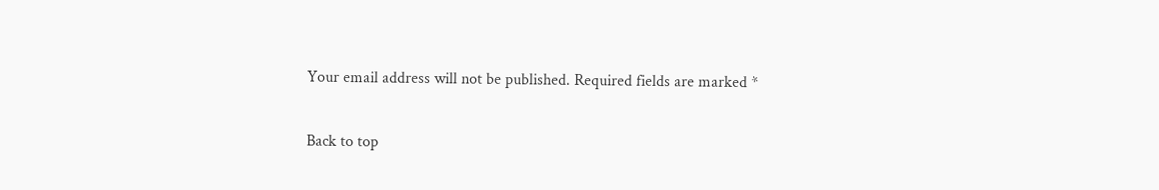Your email address will not be published. Required fields are marked *

Back to top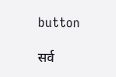button

सर्व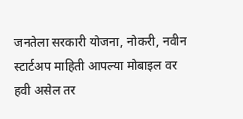जनतेला सरकारी योजना, नोकरी, नवीन स्टार्टअप माहिती आपल्या मोबाइल वर हवी असेल तर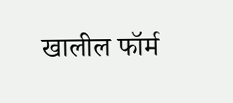खालील फॉर्म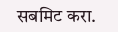सबमिट करा.